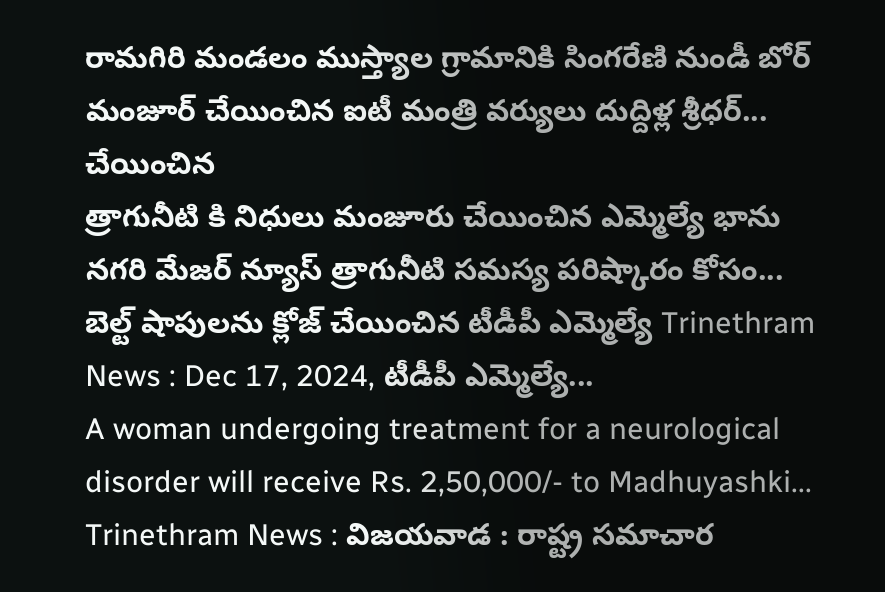రామగిరి మండలం ముస్త్యాల గ్రామానికి సింగరేణి నుండీ బోర్ మంజూర్ చేయించిన ఐటీ మంత్రి వర్యులు దుద్దిళ్ల శ్రీధర్...
చేయించిన
త్రాగునీటి కి నిధులు మంజూరు చేయించిన ఎమ్మెల్యే భాను నగరి మేజర్ న్యూస్ త్రాగునీటి సమస్య పరిష్కారం కోసం...
బెల్ట్ షాపులను క్లోజ్ చేయించిన టీడీపీ ఎమ్మెల్యే Trinethram News : Dec 17, 2024, టీడీపీ ఎమ్మెల్యే...
A woman undergoing treatment for a neurological disorder will receive Rs. 2,50,000/- to Madhuyashki...
Trinethram News : విజయవాడ : రాష్ట్ర సమాచార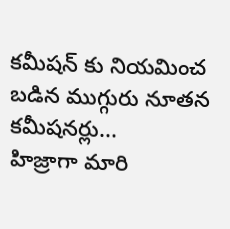కమీషన్ కు నియమించ బడిన ముగ్గురు నూతన కమీషనర్లు...
హిజ్రాగా మారి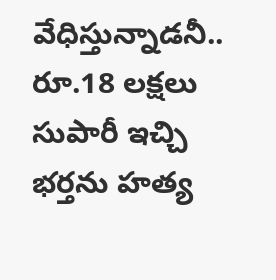వేధిస్తున్నాడనీ.. రూ.18 లక్షలు సుపారీ ఇచ్చి భర్తను హత్య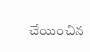చేయించిన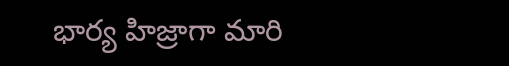భార్య హిజ్రాగా మారి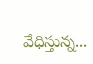వేధిస్తున్న...